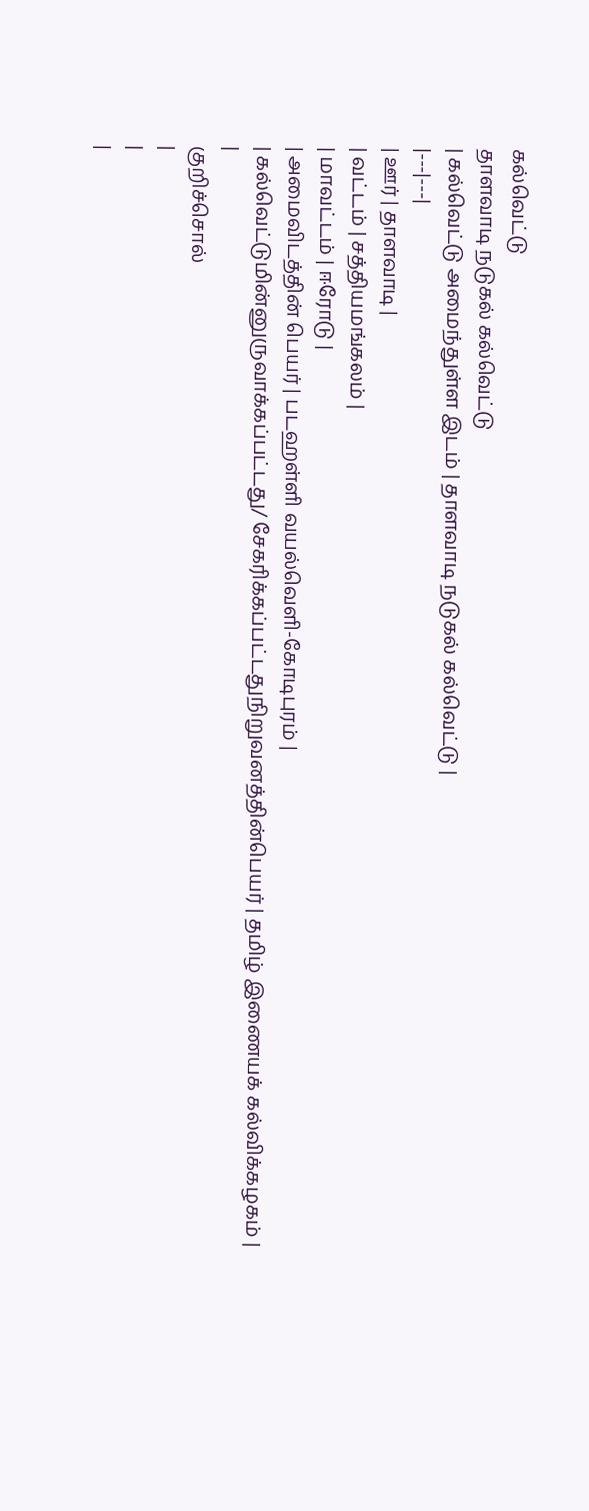கல்வெட்டு
தாளவாடி நடுகல் கல்வெட்டு
| கல்வெட்டு அமைந்துள்ள இடம் | தாளவாடி நடுகல் கல்வெட்டு |
|---|---|
| ஊர் | தாளவாடி |
| வட்டம் | சத்தியமங்கலம் |
| மாவட்டம் | ஈரோடு |
| அமைவிடத்தின் பெயர் | படஹள்ளி வயல்வெளி-கோடிபுரம் |
| கல்வெட்டுமின்னுருவாக்கப்பட்டது/ சேகரிக்கப்பட்டதுநிறுவனத்தின்பெயர் | தமிழ் இணையக் கல்விக்கழகம் |
|
குறிச்சொல்
|
|
|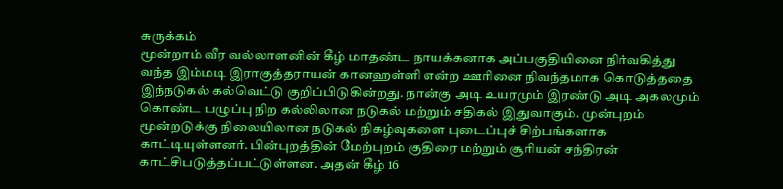சுருக்கம்
மூன்றாம் வீர வல்லாளனின் கீழ் மாதண்ட நாயக்கனாக அப்பகுதியினை நிர்வகித்து வந்த இம்மடி இராகுத்தராயன் கானஹள்ளி என்ற ஊரினை நிவந்தமாக கொடுத்ததை இந்நடுகல் கல்வெட்டு குறிப்பிடுகின்றது. நான்கு அடி உயரமும் இரண்டு அடி அகலமும் கொண்ட பழுப்பு நிற கல்லிலான நடுகல் மற்றும் சதிகல் இதுவாகும். முன்புறம் மூன்றடுக்கு நிலையிலான நடுகல் நிகழ்வுகளை புடைப்புச் சிற்பங்களாக காட்டியுள்ளனர். பின்புறத்தின் மேற்புறம் குதிரை மற்றும் சூரியன் சந்திரன் காட்சிபடுத்தப்பட்டுள்ளன. அதன் கீழ் 16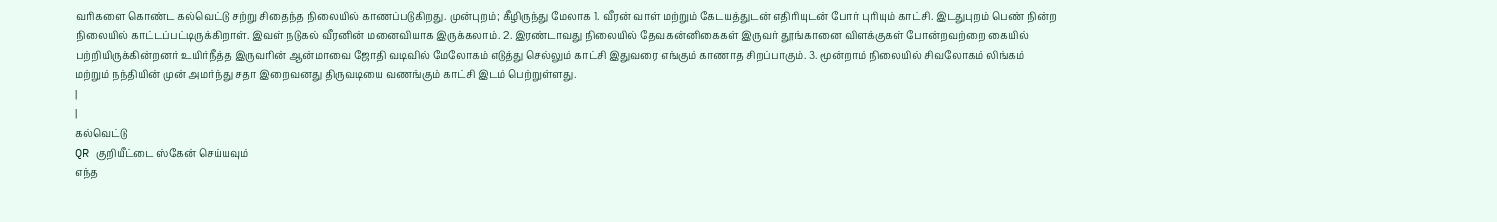வரிகளை கொண்ட கல்வெட்டு சற்று சிதைந்த நிலையில் காணப்படுகிறது. முன்புறம்; கீழிருந்து மேலாக 1. வீரன் வாள் மற்றும் கேடயத்துடன் எதிரியுடன் போர் புரியும் காட்சி. இடதுபுறம் பெண் நின்ற நிலையில் காட்டப்பட்டிருக்கிறாள். இவள் நடுகல் வீரனின் மனைவியாக இருக்கலாம். 2. இரண்டாவது நிலையில் தேவகன்னிகைகள் இருவர் தூங்கானை விளக்குகள் போன்றவற்றை கையில் பற்றியிருக்கின்றனர் உயிர்நீத்த இருவரின் ஆன்மாவை ஜோதி வடிவில் மேலோகம் எடுத்து செல்லும் காட்சி இதுவரை எங்கும் காணாத சிறப்பாகும். 3. மூன்றாம் நிலையில் சிவலோகம் லிங்கம் மற்றும் நந்தியின் முன் அமர்ந்து சதா இறைவனது திருவடியை வணங்கும் காட்சி இடம் பெற்றுள்ளது.
|
|
கல்வெட்டு
QR குறியீட்டை ஸ்கேன் செய்யவும்
எந்த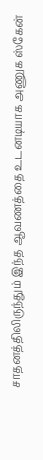சாதனத்திலிருந்தும் இந்த ஆவணத்தை உடனடியாக அணுக ஸ்கேன்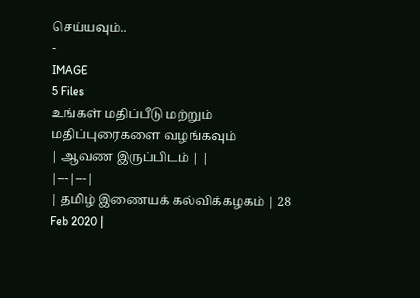செய்யவும்..
-
IMAGE
5 Files
உங்கள் மதிப்பீடு மற்றும் மதிப்புரைகளை வழங்கவும்
| ஆவண இருப்பிடம் | |
|---|---|
| தமிழ் இணையக் கல்விக்கழகம் | 28 Feb 2020 |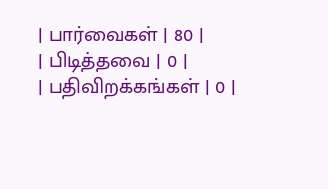| பார்வைகள் | 80 |
| பிடித்தவை | 0 |
| பதிவிறக்கங்கள் | 0 |